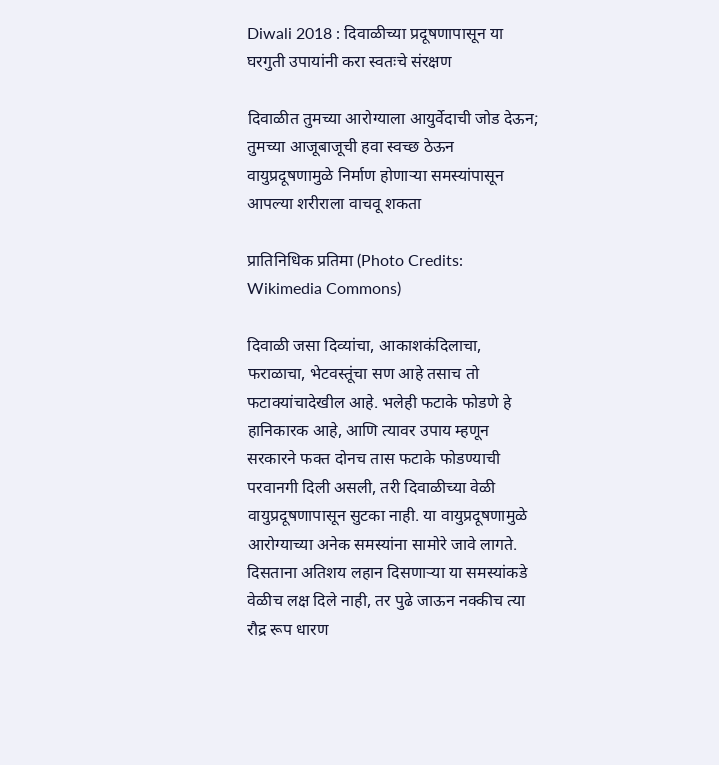Diwali 2018 : दिवाळीच्या प्रदूषणापासून या घरगुती उपायांनी करा स्वतःचे संरक्षण

दिवाळीत तुमच्या आरोग्याला आयुर्वेदाची जोड देऊन; तुमच्या आजूबाजूची हवा स्वच्छ ठेऊन वायुप्रदूषणामुळे निर्माण होणाऱ्या समस्यांपासून आपल्या शरीराला वाचवू शकता

प्रातिनिधिक प्रतिमा (Photo Credits: Wikimedia Commons)

दिवाळी जसा दिव्यांचा, आकाशकंदिलाचा, फराळाचा, भेटवस्तूंचा सण आहे तसाच तो फटाक्यांचादेखील आहे. भलेही फटाके फोडणे हे हानिकारक आहे, आणि त्यावर उपाय म्हणून सरकारने फक्त दोनच तास फटाके फोडण्याची परवानगी दिली असली, तरी दिवाळीच्या वेळी वायुप्रदूषणापासून सुटका नाही. या वायुप्रदूषणामुळे आरोग्याच्या अनेक समस्यांना सामोरे जावे लागते.  दिसताना अतिशय लहान दिसणाऱ्या या समस्यांकडे वेळीच लक्ष दिले नाही, तर पुढे जाऊन नक्कीच त्या रौद्र रूप धारण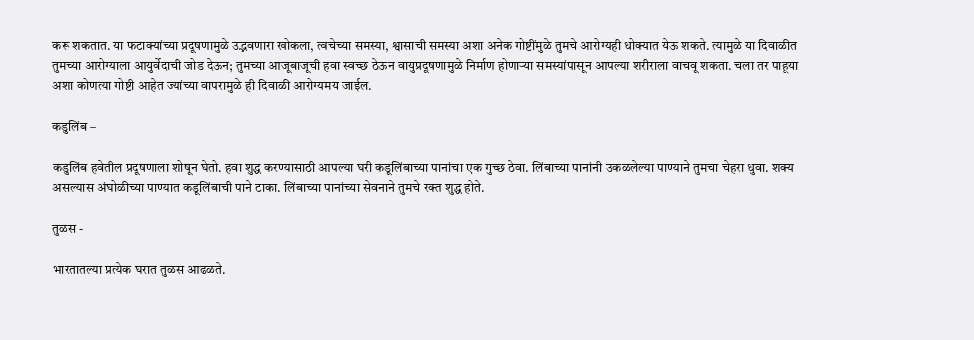करू शकतात. या फटाक्यांच्या प्रदूषणामुळे उद्भवणारा खोकला, त्वचेच्या समस्या, श्वासाची समस्या अशा अनेक गोष्टींमुळे तुमचे आरोग्यही धोक्यात येऊ शकते. त्यामुळे या दिवाळीत तुमच्या आरोग्याला आयुर्वेदाची जोड देऊन; तुमच्या आजूबाजूची हवा स्वच्छ ठेऊन वायुप्रदूषणामुळे निर्माण होणाऱ्या समस्यांपासून आपल्या शरीराला वाचवू शकता. चला तर पाहूया अशा कोणत्या गोष्टी आहेत ज्यांच्या वापरामुळे ही दिवाळी आरोग्यमय जाईल.

कडुलिंब –

कडुलिंब हवेतील प्रदूषणाला शोषून घेतो. हवा शुद्ध करण्यासाठी आपल्या घरी कडूलिंबाच्या पानांचा एक गुच्छ ठेवा. लिंबाच्या पानांनी उकळलेल्या पाण्याने तुमचा चेहरा धुवा. शक्य असल्यास अंघोळीच्या पाण्यात कडूलिंबाची पाने टाका. लिंबाच्या पानांच्या सेवनाने तुमचे रक्त शुद्ध होते.

तुळस -

भारतातल्या प्रत्येक घरात तुळस आढळते.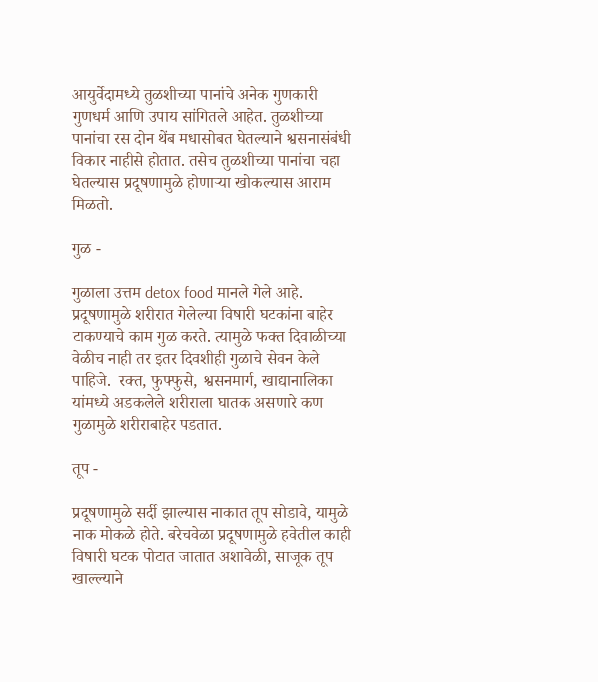आयुर्वेदामध्ये तुळशीच्या पानांचे अनेक गुणकारी गुणधर्म आणि उपाय सांगितले आहेत. तुळशीच्या पानांचा रस दोन थेंब मधासोबत घेतल्याने श्वसनासंबंधी विकार नाहीसे होतात. तसेच तुळशीच्या पानांचा चहा घेतल्यास प्रदूषणामुळे होणाऱ्या खोकल्यास आराम मिळतो.

गुळ -

गुळाला उत्तम detox food मानले गेले आहे. प्रदूषणामुळे शरीरात गेलेल्या विषारी घटकांना बाहेर टाकण्याचे काम गुळ करते. त्यामुळे फक्त दिवाळीच्या वेळीच नाही तर इतर दिवशीही गुळाचे सेवन केले पाहिजे.  रक्त, फुफ्फुसे, श्वसनमार्ग, खाद्यानालिका यांमध्ये अडकलेले शरीराला घातक असणारे कण गुळामुळे शरीराबाहेर पडतात.

तूप -

प्रदूषणामुळे सर्दी झाल्यास नाकात तूप सोडावे, यामुळे नाक मोकळे होते. बरेचवेळा प्रदूषणामुळे हवेतील काही विषारी घटक पोटात जातात अशावेळी, साजूक तूप खाल्ल्याने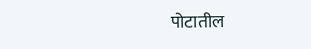पोटातील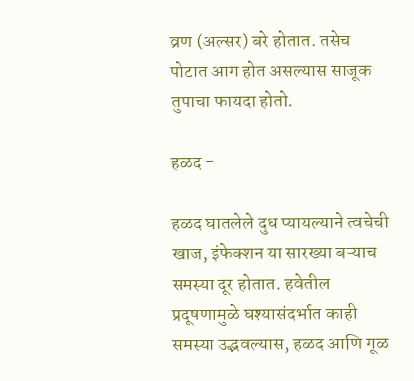व्रण (अल्सर) बरे होतात. तसेच पोटात आग होत असल्यास साजूक तुपाचा फायदा होतो.

हळद -

हळद घातलेले दुध प्यायल्याने त्वचेची खाज, इंफेक्शन या सारख्या बऱ्याच समस्या दूर होतात. हवेतील प्रदूषणामुळे घश्यासंदर्भात काही समस्या उद्भवल्यास, हळद आणि गूळ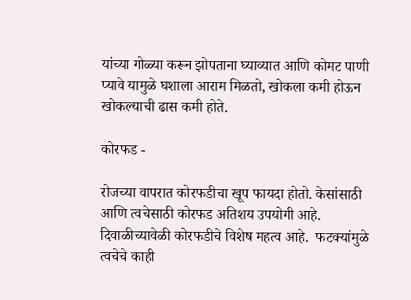यांच्या गोळ्या करून झोपताना घ्याव्यात आणि कोमट पाणी प्यावे यामुळे घशाला आराम मिळतो, खोकला कमी होऊन खोकल्याची ढास कमी होते.

कोरफड -

रोजच्या वापरात कोरफडीचा खूप फायदा होतो. केसांसाठी आणि त्वचेसाठी कोरफड अतिशय उपयोगी आहे. दिवाळीच्यावेळी कोरफडीचे विशेष महत्व आहे.  फटक्यांमुळे त्वचेचे काही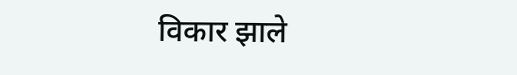विकार झाले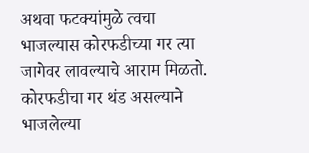अथवा फटक्यांमुळे त्वचा भाजल्यास कोरफडीच्या गर त्या जागेवर लावल्याचे आराम मिळतो. कोरफडीचा गर थंड असल्याने भाजलेल्या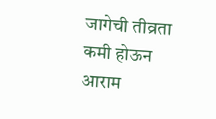जागेची तीव्रता कमी होऊन आराम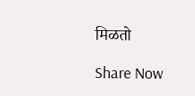मिळतो

Share Now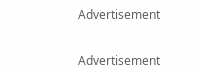Advertisement


Advertisement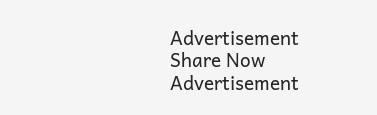Advertisement
Share Now
Advertisement